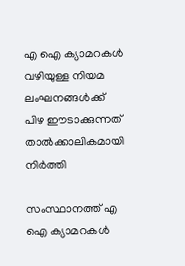എ ഐ ക്യാമറകള്‍ വഴിയുള്ള നിയമ ലംഘനങ്ങള്‍ക്ക് പിഴ ഈടാക്കുന്നത് താല്‍ക്കാലികമായി നിര്‍ത്തി

സംസ്ഥാനത്ത് എ ഐ ക്യാമറകള്‍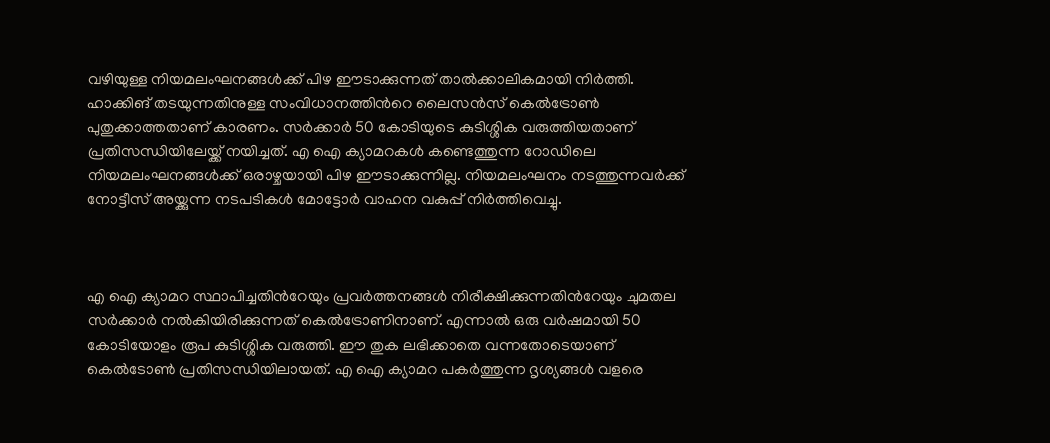വഴിയുള്ള നിയമലംഘനങ്ങള്‍ക്ക് പിഴ ഈടാക്കുന്നത് താല്‍ക്കാലികമായി നിര്‍ത്തി. ഹാക്കിങ് തടയുന്നതിനുള്ള സംവിധാനത്തിന്‍റെ ലൈസന്‍സ് കെല്‍ട്രോണ്‍ പുതുക്കാത്തതാണ് കാരണം. സര്‍ക്കാര്‍ 50 കോടിയുടെ കുടിശ്ശിക വരുത്തിയതാണ് പ്രതിസന്ധിയിലേയ്ക്ക് നയിച്ചത്. എ ഐ ക്യാമറകള്‍ കണ്ടെത്തുന്ന റോഡിലെ നിയമലംഘനങ്ങള്‍ക്ക് ഒരാഴ്ചയായി പിഴ ഈടാക്കുന്നില്ല. നിയമലംഘനം നടത്തുന്നവര്‍ക്ക് നോട്ടീസ് അയ്ക്കുന്ന നടപടികള്‍ മോട്ടോര്‍ വാഹന വകുപ്പ് നിര്‍ത്തിവെച്ചു.



എ ഐ ക്യാമറ സ്ഥാപിച്ചതിന്‍റേയും പ്രവര്‍ത്തനങ്ങള്‍ നിരീക്ഷിക്കുന്നതിന്‍റേയും ചുമതല സര്‍ക്കാര്‍ നല്‍കിയിരിക്കുന്നത് കെല്‍ട്രോണിനാണ്. എന്നാല്‍ ഒരു വര്‍ഷമായി 50 കോടിയോളം രൂപ കുടിശ്ശിക വരുത്തി. ഈ തുക ലഭിക്കാതെ വന്നതോടെയാണ് കെല്‍ടോണ്‍ പ്രതിസന്ധിയിലായത്. എ ഐ ക്യാമറ പകര്‍ത്തുന്ന ദൃശ്യങ്ങള്‍ വളരെ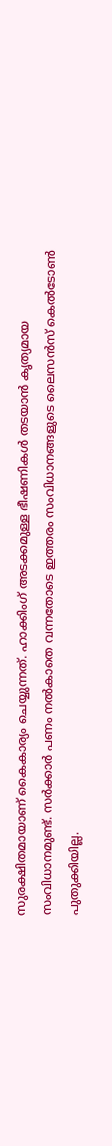സുരക്ഷിതമായാണ് കൈകാര്യം ചെയ്യുന്നത്. ഹാക്കിംഗ് അടക്കമുള്ള ഭീഷണികള്‍ തടയാന്‍ കൃത്യമായ സംവിധാനമുണ്ട്. സര്‍ക്കാര്‍ പണം നല്‍കാതെ വന്നതോടെ ഇത്തരം സംവിധാനങ്ങളുടെ ലൈസന്‍സ് കെല്‍ടോണ്‍ പുതുക്കിയില്ല.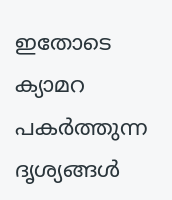ഇതോടെ ക്യാമറ പകര്‍ത്തുന്ന ദൃശ്യങ്ങള്‍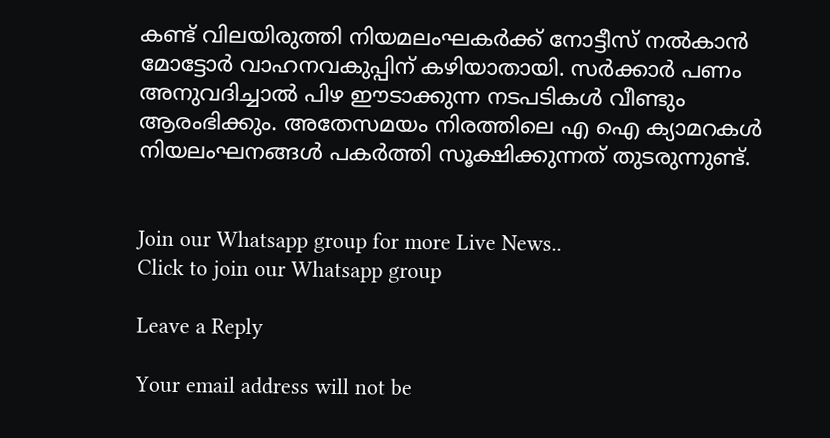കണ്ട് വിലയിരുത്തി നിയമലംഘകര്‍ക്ക് നോട്ടീസ് നല്‍കാന്‍ മോട്ടോര്‍ വാഹനവകുപ്പിന് കഴിയാതായി. സര്‍ക്കാര്‍ പണം അനുവദിച്ചാല്‍ പിഴ ഈടാക്കുന്ന നടപടികള്‍ വീണ്ടും ആരംഭിക്കും. അതേസമയം നിരത്തിലെ എ ഐ ക്യാമറകള്‍ നിയലംഘനങ്ങള്‍ പകര്‍ത്തി സൂക്ഷിക്കുന്നത് തുടരുന്നുണ്ട്.


Join our Whatsapp group for more Live News..
Click to join our Whatsapp group

Leave a Reply

Your email address will not be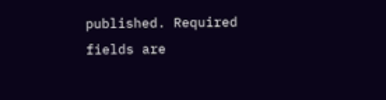published. Required fields are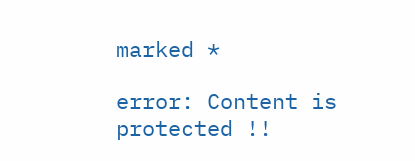marked *

error: Content is protected !!